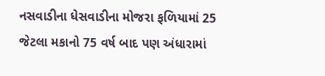નસવાડીના ધેસવાડીના મોજરા ફળિયામાં 25 જેટલા મકાનો 75 વર્ષ બાદ પણ અંધારામાં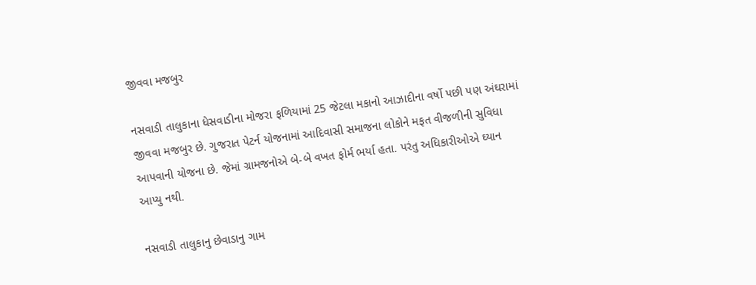જીવવા મજબુર

નસવાડી તાલુકાના ધેસવાડીના મોજરા ફળિયામાં 25 જેટલા મકાનો આઝાદીના વર્ષો પછી પણ અંઘરામાં જીવવા મજબુર છે. ગુજરાત પેટર્ન યોજનામાં આદિવાસી સમાજના લોકોને મફત વીજળીની સુવિધા આપવાની યોજના છે. જેમાં ગ્રામજનોએ બે-બે વખત ફોર્મ ભર્યા હતા. પરંતુ અધિકારીઓએ ઘ્યાન આપ્યુ નથી.

નસવાડી તાલુકાનુ છેવાડાનુ ગામ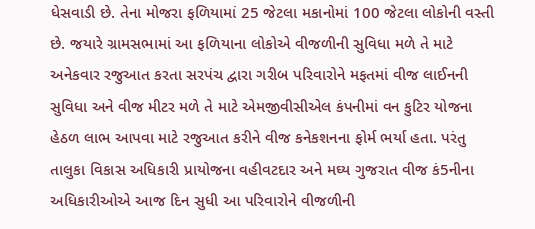ધેસવાડી છે. તેના મોજરા ફળિયામાં 25 જેટલા મકાનોમાં 100 જેટલા લોકોની વસ્તી છે. જયારે ગ્રામસભામાં આ ફળિયાના લોકોએ વીજળીની સુવિધા મળે તે માટે અનેકવાર રજુઆત કરતા સરપંચ દ્વારા ગરીબ પરિવારોને મફતમાં વીજ લાઈનની સુવિધા અને વીજ મીટર મળે તે માટે એમજીવીસીએલ કંપનીમાં વન કુટિર યોજના હેઠળ લાભ આપવા માટે રજુઆત કરીને વીજ કનેકશનના ફોર્મ ભર્યા હતા. પરંતુ તાલુકા વિકાસ અધિકારી પ્રાયોજના વહીવટદાર અને મઘ્ય ગુજરાત વીજ કં5નીના અધિકારીઓએ આજ દિન સુધી આ પરિવારોને વીજળીની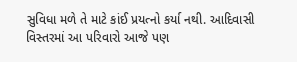સુવિધા મળે તે માટે કાંઈ પ્રયત્નો કર્યા નથી. આદિવાસી વિસ્તરમાં આ પરિવારો આજે પણ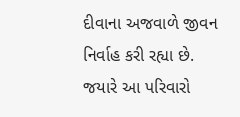દીવાના અજવાળે જીવન નિર્વાહ કરી રહ્યા છે. જયારે આ પરિવારો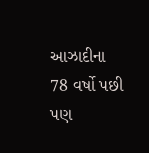આઝાદીના 78 વર્ષો પછી પણ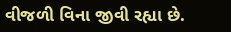વીજળી વિના જીવી રહ્યા છે.